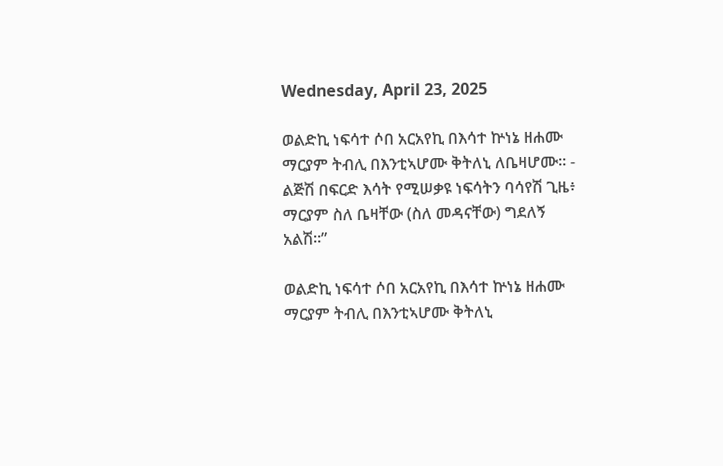Wednesday, April 23, 2025

ወልድኪ ነፍሳተ ሶበ አርአየኪ በእሳተ ኵነኔ ዘሐሙ ማርያም ትብሊ በእንቲኣሆሙ ቅትለኒ ለቤዛሆሙ። - ልጅሽ በፍርድ እሳት የሚሠቃዩ ነፍሳትን ባሳየሽ ጊዜ፥ ማርያም ስለ ቤዛቸው (ስለ መዳናቸው) ግደለኝ አልሽ።”

ወልድኪ ነፍሳተ ሶበ አርአየኪ በእሳተ ኵነኔ ዘሐሙ ማርያም ትብሊ በእንቲኣሆሙ ቅትለኒ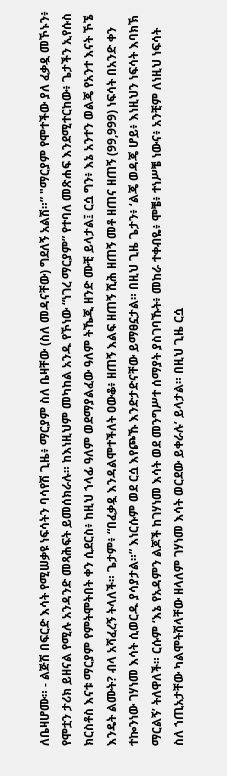ለቤዛሆሙ። - ልጅሽ በፍርድ እሳት የሚሠቃዩ ነፍሳትን ባሳየሽ ጊዜ፥ ማርያም ስለ ቤዛቸው (ስለ መዳናቸው) ግደለኝ አልሽ።” "ማርያም የሞተችው ያለ ፈቃዷ መኾኑን፥ የሞቷን ታሪክ ይዘናል የሚሉ አንዳንድ መጻሕፍት ይመሰክራሉ። ከእነዚህም መካከል አንዱ የኾነው “ነገረ ማርያም” የተባለ መጽሐፍ እንደሚተርከው፥ ጌታችን ኢየሱስ ክርስቶስ እናቱ ማርያም የምትሞትበት ቀን ሲደርስ፥ ከዚህ ኀላፊ ዓለም ወደማያልፈው ዓለም ትኼጂ ዘንድ ሙቺ ይላታል፤ ርሷ ግን፥ እኔ አንተን ወልጄ የአንተ እናት ኾኜ እንዴት ልሙት? ብላ አሻፈረኝ ትላለች። ጌታም፥ “በፈቃዷ እንዳልሞተችለት ዐውቆ፥ ዘጠኝ እልፍ ዘጠኝ ሺሕ ዘጠኝ መቶ ዘጠና ዘጠኝ (99,999) ነፍሳት በአንድ ቀን ተኰንነው ገሃነመ እሳት ሲወርዱ ያሳያታል።” እነርሱም ወደ ርሷ እየጮኹ እንድታድናቸው ይማፀኗታል። በዚህ ጊዜ ጌታን፥ ‘ልጄ ወዳጄ ሆይ፥ እነዚህን ነፍሳት እባክኽ ማርልኝ’ ትለዋለች። ርሱም ‘እኔ የአዳምን ልጆች ከገሃነመ እሳት ወደ መንግሥተ ሰማያት ያስገባኹት፥ መከራ ተቀብዬ፥ ሞቼ፥ ተነሥቼ ነውና፥ አንቺም ለነዚህ ነፍሳት ስለ ኀጢአታቸው ካልሞትሽላቸው ዘላለም ገሃነመ እሳት ወርደው ይቀራሉ’ ይላታል። በዚህ ጊዜ ርሷ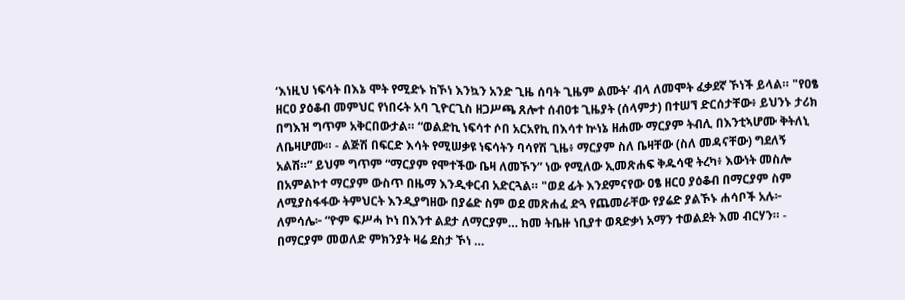‘እነዚህ ነፍሳት በእኔ ሞት የሚድኑ ከኾነ እንኳን አንድ ጊዜ ሰባት ጊዜም ልሙት’ ብላ ለመሞት ፈቃደኛ ኾነች ይላል። "የዐፄ ዘርዐ ያዕቆብ መምህር የነበሩት አባ ጊዮርጊስ ዘጋሥጫ ጸሎተ ሰብዐቱ ጊዜያት (ሰላምታ) በተሠኘ ድርሰታቸው፥ ይህንኑ ታሪክ በግእዝ ግጥም አቅርበውታል። “ወልድኪ ነፍሳተ ሶበ አርአየኪ በእሳተ ኵነኔ ዘሐሙ ማርያም ትብሊ በእንቲኣሆሙ ቅትለኒ ለቤዛሆሙ። - ልጅሽ በፍርድ እሳት የሚሠቃዩ ነፍሳትን ባሳየሽ ጊዜ፥ ማርያም ስለ ቤዛቸው (ስለ መዳናቸው) ግደለኝ አልሽ።” ይህም ግጥም “ማርያም የሞተችው ቤዛ ለመኾን” ነው የሚለው ኢመጽሐፍ ቅዱሳዊ ትረካ፥ እውነት መስሎ በአምልኮተ ማርያም ውስጥ በዜማ እንዲቀርብ አድርጓል። "ወደ ፊት እንደምናየው ዐፄ ዘርዐ ያዕቆብ በማርያም ስም ለሚያስፋፋው ትምህርት እንዲያግዘው በያሬድ ስም ወደ መጽሐፈ ድጓ የጨመራቸው የያሬድ ያልኾኑ ሐሳቦች አሉ፦ ለምሳሌ፦ “ዮም ፍሥሓ ኮነ በእንተ ልደታ ለማርያም… ከመ ትቤዙ ነቢያተ ወጻድቃነ አማን ተወልደት እመ ብርሃን። - በማርያም መወለድ ምክንያት ዛሬ ደስታ ኾነ …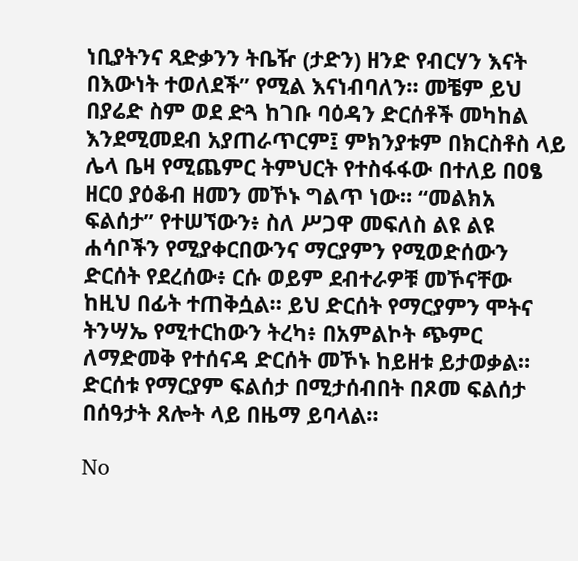ነቢያትንና ጻድቃንን ትቤዥ (ታድን) ዘንድ የብርሃን እናት በእውነት ተወለደች” የሚል እናነብባለን። መቼም ይህ በያሬድ ስም ወደ ድጓ ከገቡ ባዕዳን ድርሰቶች መካከል እንደሚመደብ አያጠራጥርም፤ ምክንያቱም በክርስቶስ ላይ ሌላ ቤዛ የሚጨምር ትምህርት የተስፋፋው በተለይ በዐፄ ዘርዐ ያዕቆብ ዘመን መኾኑ ግልጥ ነው። “መልክአ ፍልሰታ” የተሠኘውን፥ ስለ ሥጋዋ መፍለስ ልዩ ልዩ ሐሳቦችን የሚያቀርበውንና ማርያምን የሚወድሰውን ድርሰት የደረሰው፥ ርሱ ወይም ደብተራዎቹ መኾናቸው ከዚህ በፊት ተጠቅሷል። ይህ ድርሰት የማርያምን ሞትና ትንሣኤ የሚተርከውን ትረካ፥ በአምልኮት ጭምር ለማድመቅ የተሰናዳ ድርሰት መኾኑ ከይዘቱ ይታወቃል። ድርሰቱ የማርያም ፍልሰታ በሚታሰብበት በጾመ ፍልሰታ በሰዓታት ጸሎት ላይ በዜማ ይባላል።

No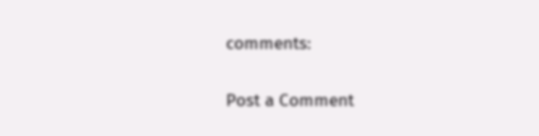comments:

Post a Comment